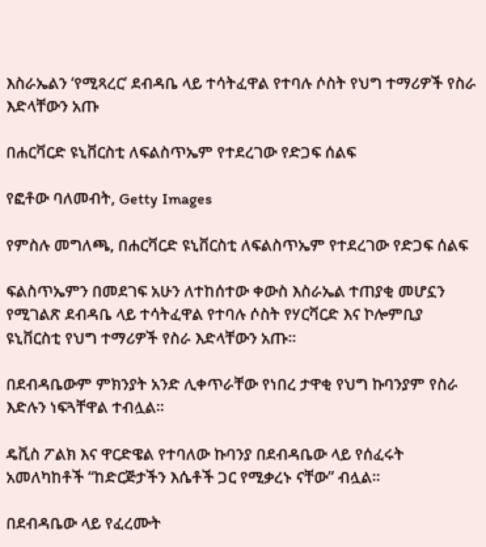እስራኤልን ‘የሚጻረር’ ደብዳቤ ላይ ተሳትፈዋል የተባሉ ሶስት የህግ ተማሪዎች የስራ እድላቸውን አጡ

በሐርቫርድ ዩኒቨርስቲ ለፍልስጥኤም የተደረገው የድጋፍ ሰልፍ

የፎቶው ባለመብት, Getty Images

የምስሉ መግለጫ, በሐርቫርድ ዩኒቨርስቲ ለፍልስጥኤም የተደረገው የድጋፍ ሰልፍ

ፍልስጥኤምን በመደገፍ አሁን ለተከሰተው ቀውስ እስራኤል ተጠያቂ መሆኗን የሚገልጽ ደብዳቤ ላይ ተሳትፈዋል የተባሉ ሶስት የሃርቫርድ እና ኮሎምቢያ ዩኒቨርስቲ የህግ ተማሪዎች የስራ እድላቸውን አጡ።

በደብዳቤውም ምክንያት አንድ ሊቀጥራቸው የነበረ ታዋቂ የህግ ኩባንያም የስራ እድሉን ነፍጓቸዋል ተብሏል።

ዴቪስ ፖልክ እና ዋርድዌል የተባለው ኩባንያ በደብዳቤው ላይ የሰፈሩት አመለካከቶች “ከድርጅታችን እሴቶች ጋር የሚቃረኑ ናቸው” ብሏል።

በደብዳቤው ላይ የፈረሙት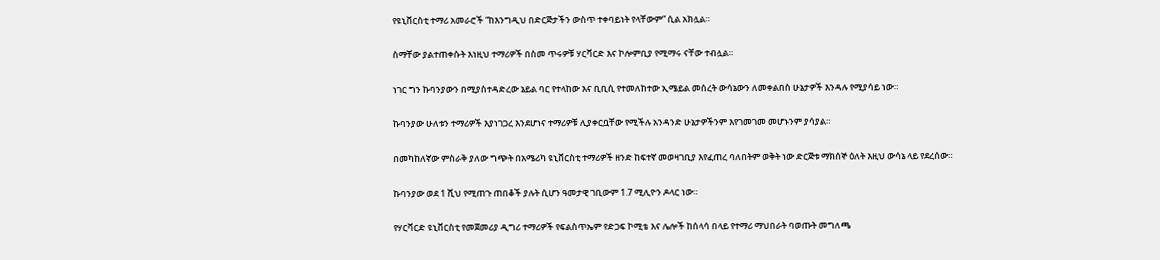የዩኒቨርስቲ ተማሪ አመራሮች “ከእንግዲህ በድርጅታችን ውስጥ ተቀባይነት የላቸውም” ሲል አክሏል።

ስማቸው ያልተጠቀሱት እነዚህ ተማሪዎች በስመ ጥሩዎቹ ሃርቫርድ እና ኮሎምቢያ የሚማሩ ናቸው ተብሏል።

ነገር ግን ኩባንያውን በሚያስተዳድረው ኔይል ባር የተላከው እና ቢቢሲ የተመለከተው ኢሜይል መሰረት ውሳኔውን ለመቀልበስ ሁኔታዎች እንዳሉ የሚያሳይ ነው።

ኩባንያው ሁለቱን ተማሪዎች እያነገጋረ እንደሆነና ተማሪዎቹ ሊያቀርቧቸው የሚችሉ አንዳንድ ሁኔታዎችንም እየገመገመ መሆኑንም ያሳያል።

በመካከለኛው ምስራቅ ያለው ግጭት በአሜሪካ ዩኒቨርስቲ ተማሪዎች ዘንድ ከፍተኛ መወዛገቢያ እየፈጠረ ባለበትም ወቅት ነው ድርጅቱ ማክሰኞ ዕለት እዚህ ውሳኔ ላይ የደረሰው።

ኩባንያው ወደ 1 ሺህ የሚጠጉ ጠበቆች ያሉት ሲሆን ዓመታዊ ገቢውም 1.7 ሚሊዮን ዶላር ነው።

የሃርቫርድ ዩኒቨርስቲ የመጀመሪያ ዲግሪ ተማሪዎች የፍልስጥኤም የድጋፍ ኮሚቴ እና ሌሎች ከሰላሳ በላይ የተማሪ ማህበራት ባወጡት መግለጫ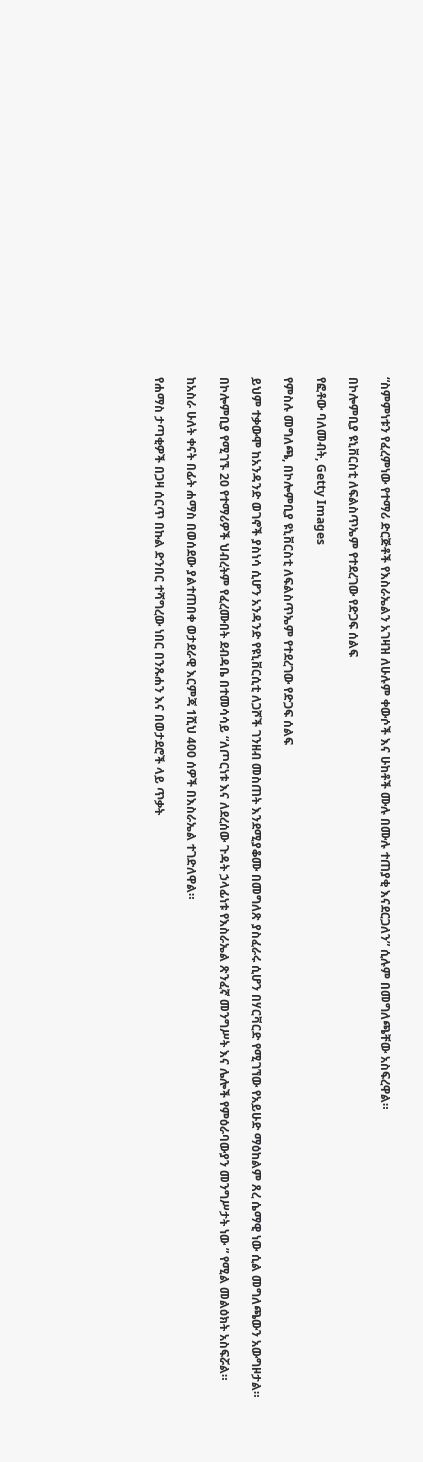“ስምምነቱን የፈረምነው የተማሪ ድርጅቶች የእስራኤልን አገዛዝ ለሁሉም ቀውሶች እና ሁከቶች ሙሉ በሙሉ ተጠያቂ እናደርጋለን” ሲሉም በመግለጫቸው አስፍረዋል።

በኮሎምቢያ ዩኒቨርስቲ ለፍልስጥኤም የተደረገው የድጋፍ ሰልፍ

የፎቶው ባለመብት, Getty Images

የምስሉ መግለጫ, በኮሎምቢያ ዩኒቨርስቲ ለፍልስጥኤም የተደረገው የድጋፍ ሰልፍ

ይህም ተቃውሞ ከአንዳንድ ወገኖች ያስነሳ ሲሆን አንዳንድ የዩኒቨርሲቲ ለጋሾች ገንዘብ መስጠት እንደሚያቆሙ በመግለጽ ያስፈራሩ ሲሆን በሃርቫርድ የሚገኘው የአይሁድ ማዕከልም ጸረ ሴማዊ ነው ሲል መግለጫውን አውግዞታል።

በኮሎምቢያ የሚገኙ 20 የተማሪዎች ህብረትም የፈረሙበት ደብዳቤ በተመሳሳይ “ለጦርነቱ እና ለደረሰው ጉዳት ኃላፊነቱ የእስራኤል ጽንፈኛ መንግሥት እና ሌሎች የምዕራባውያን መንግሥታት ነው ” የሚል መልዕክት አስፍሯል።

ከአስራ ሁለት ቀናት በፊት ሐማስ በወሰደው ያልተጠበቀ ወታደራዊ እርምጃ 1ሺህ 400 ሰዎች በእስራኤል ተገድለዋል።

የሐማስ ታጣቂዎች በጋዛ ሰርጥ በኩል ድንበር ተሻግረው ነበር በንጹሐን እና በወታደሮች ላይ ጥቃት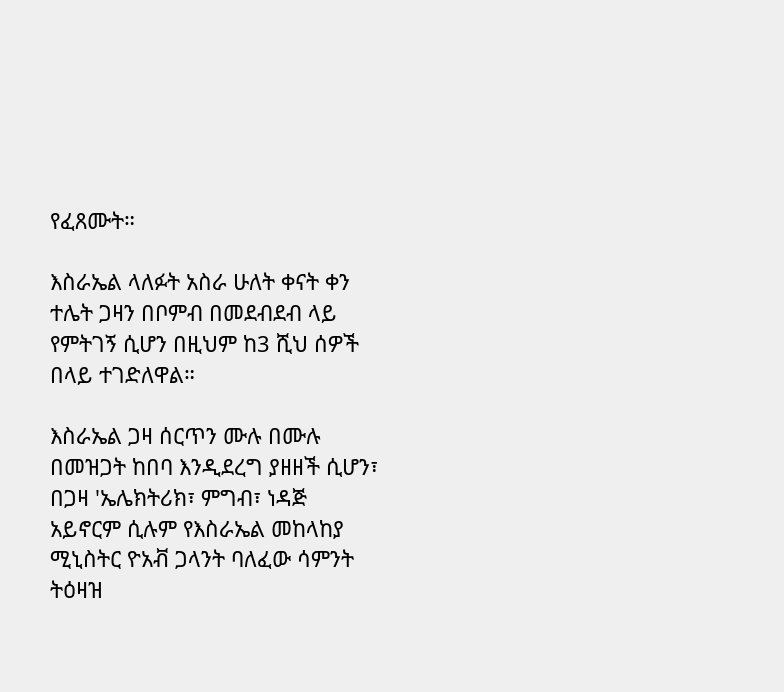የፈጸሙት።

እስራኤል ላለፉት አስራ ሁለት ቀናት ቀን ተሌት ጋዛን በቦምብ በመደብደብ ላይ የምትገኝ ሲሆን በዚህም ከ3 ሺህ ሰዎች በላይ ተገድለዋል።

እስራኤል ጋዛ ሰርጥን ሙሉ በሙሉ በመዝጋት ከበባ እንዲደረግ ያዘዘች ሲሆን፣ በጋዛ 'ኤሌክትሪክ፣ ምግብ፣ ነዳጅ አይኖርም ሲሉም የእስራኤል መከላከያ ሚኒስትር ዮአቭ ጋላንት ባለፈው ሳምንት ትዕዛዝ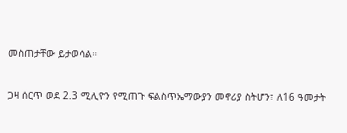መስጠታቸው ይታወሳል።

ጋዛ ሰርጥ ወደ 2.3 ሚሊዮን የሚጠጉ ፍልስጥኤማውያን መኖሪያ ስትሆን፣ ለ16 ዓመታት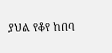ያህል የቆየ ከበባ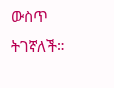ውስጥ ትገኛለች።